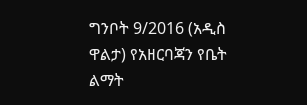ግንቦት 9/2016 (አዲስ ዋልታ) የአዘርባጃን የቤት ልማት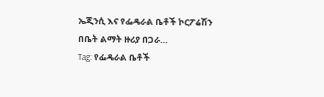ኤጂንሲ እና የፌዴራል ቤቶች ኮርፖሬሽን በቤት ልማት ዙሪያ በጋራ…
Tag: የፌዴራል ቤቶች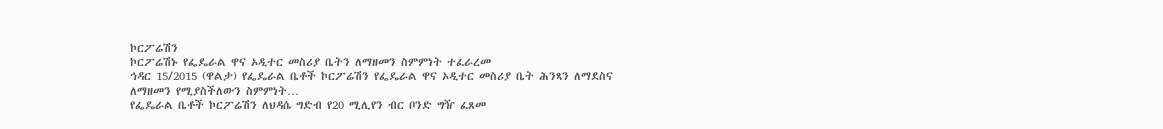ኮርፖሬሽን
ኮርፖሬሽኑ የፌዴራል ዋና ኦዲተር መስሪያ ቤትን ለማዘመን ስምምነት ተፈራረመ
ኅዳር 15/2015 (ዋልታ) የፌዴራል ቤቶች ኮርፖሬሽን የፌዴራል ዋና ኦዲተር መስሪያ ቤት ሕንጻን ለማደስና ለማዘመን የሚያስችለውን ስምምነት…
የፌዴራል ቤቶች ኮርፖሬሽን ለህዳሴ ግድብ የ20 ሚሊየን ብር ቦንድ ግዥ ፈጸመ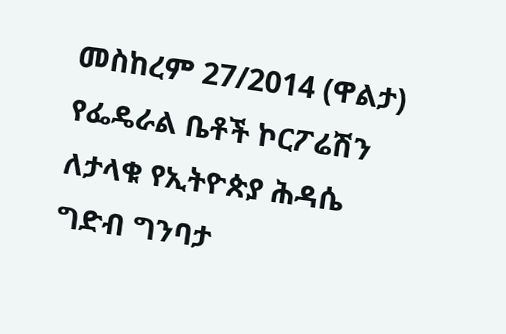መስከረም 27/2014 (ዋልታ) የፌዴራል ቤቶች ኮርፖሬሽን ለታላቁ የኢትዮጵያ ሕዳሴ ግድብ ግንባታ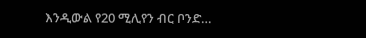እንዲውል የ20 ሚሊየን ብር ቦንድ…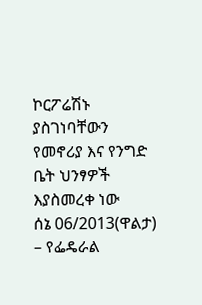ኮርፖሬሽኑ ያስገነባቸውን የመኖሪያ እና የንግድ ቤት ህንፃዎች እያስመረቀ ነው
ሰኔ 06/2013(ዋልታ) – የፌዴራል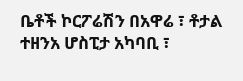ቤቶች ኮርፖሬሽን በአዋሬ ፣ ቶታል ተዘንአ ሆስፒታ አካባቢ ፣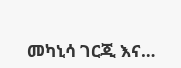መካኒሳ ገርጂ እና…